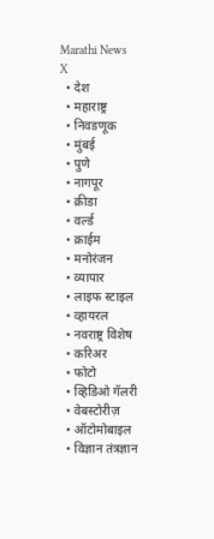Marathi News
X
  • देश
  • महाराष्ट्र
  • निवडणूक
  • मुंबई
  • पुणे
  • नागपूर
  • क्रीडा
  • वर्ल्ड
  • क्राईम
  • मनोरंजन
  • व्यापार
  • लाइफ स्टाइल
  • व्हायरल
  • नवराष्ट्र विशेष
  • करिअर
  • फोटो
  • व्हिडिओ गॅलरी
  • वेबस्टोरीज़
  • ऑटोमोबाइल
  • विज्ञान तंत्रज्ञान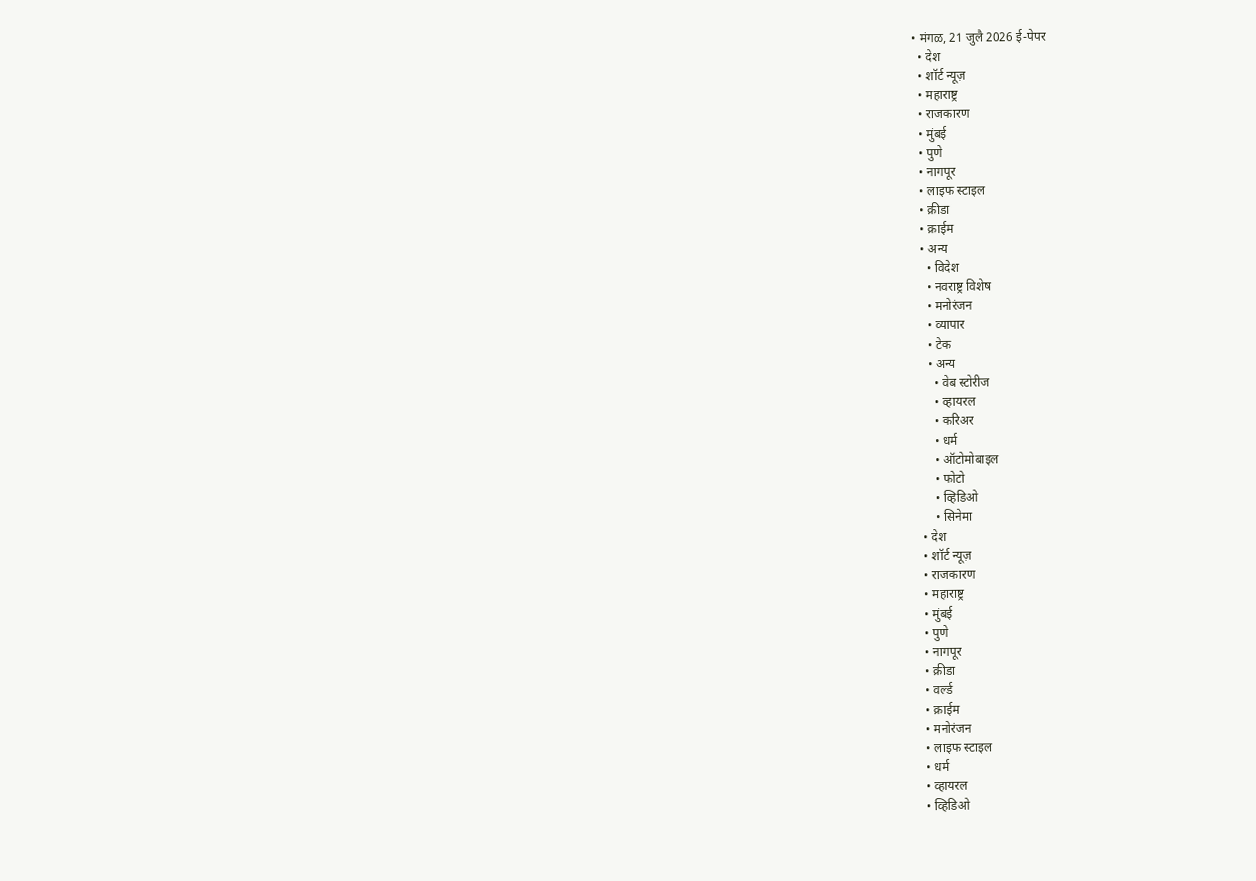• मंगळ, 21 जुलै 2026 ई-पेपर
  • देश
  • शॉर्ट न्यूज़
  • महाराष्ट्र
  • राजकारण
  • मुंबई
  • पुणे
  • नागपूर
  • लाइफ स्टाइल
  • क्रीडा
  • क्राईम
  • अन्य
    • विदेश
    • नवराष्ट्र विशेष
    • मनोरंजन
    • व्यापार
    • टेक
    • अन्य
      • वेब स्टोरीज
      • व्हायरल
      • करिअर
      • धर्म
      • ऑटोमोबाइल
      • फोटो
      • व्हिडिओ
      • सिनेमा
  • देश
  • शॉर्ट न्यूज़
  • राजकारण
  • महाराष्ट्र
  • मुंबई
  • पुणे
  • नागपूर
  • क्रीडा
  • वर्ल्ड
  • क्राईम
  • मनोरंजन
  • लाइफ स्टाइल
  • धर्म
  • व्हायरल
  • व्हिडिओ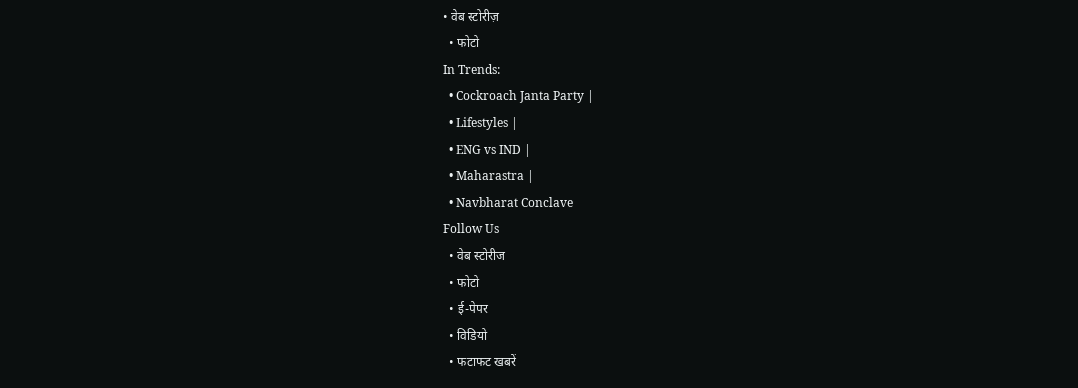• वेब स्टोरीज़
  • फोटो
In Trends:
  • Cockroach Janta Party |
  • Lifestyles |
  • ENG vs IND |
  • Maharastra |
  • Navbharat Conclave
Follow Us
  • वेब स्टोरीज
  • फोटो
  • ई-पेपर
  • विडियो
  • फटाफट खबरें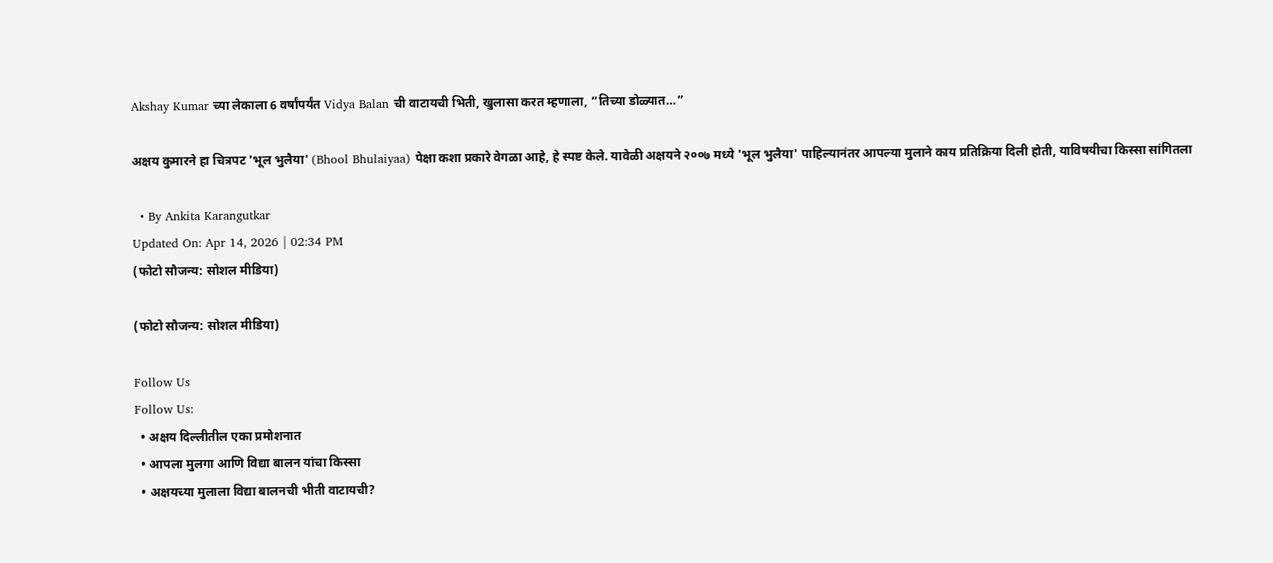Akshay Kumar च्या लेकाला 6 वर्षांपर्यंत Vidya Balan ची वाटायची भिती, खुलासा करत म्हणाला, “तिच्या डोळ्यात…”

अक्षय कुमारने हा चित्रपट 'भूल भुलैया' (Bhool Bhulaiyaa) पेक्षा कशा प्रकारे वेगळा आहे, हे स्पष्ट केले. यावेळी अक्षयने २००७ मध्ये 'भूल भुलैया' पाहिल्यानंतर आपल्या मुलाने काय प्रतिक्रिया दिली होती, याविषयीचा किस्सा सांगितला

  • By Ankita Karangutkar
Updated On: Apr 14, 2026 | 02:34 PM
(फोटो सौजन्य: सोशल मीडिया)

(फोटो सौजन्य: सोशल मीडिया)

Follow Us
Follow Us:
  • अक्षय दिल्लीतील एका प्रमोशनात
  • आपला मुलगा आणि विद्या बालन यांचा किस्सा
  • अक्षयच्या मुलाला विद्या बालनची भीती वाटायची?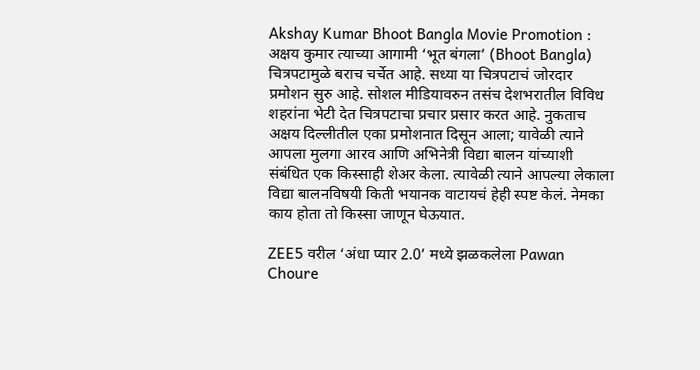Akshay Kumar Bhoot Bangla Movie Promotion : अक्षय कुमार त्याच्या आगामी ‘भूत बंगला’ (Bhoot Bangla) चित्रपटामुळे बराच चर्चेत आहे. सध्या या चित्रपटाचं जोरदार प्रमोशन सुरु आहे. सोशल मीडियावरुन तसंच देशभरातील विविध शहरांना भेटी देत चित्रपटाचा प्रचार प्रसार करत आहे. नुकताच अक्षय दिल्लीतील एका प्रमोशनात दिसून आला; यावेळी त्याने आपला मुलगा आरव आणि अभिनेत्री विद्या बालन यांच्याशी संबंधित एक किस्साही शेअर केला. त्यावेळी त्याने आपल्या लेकाला विद्या बालनविषयी किती भयानक वाटायचं हेही स्पष्ट केलं. नेमका काय होता तो किस्सा जाणून घेऊयात.

ZEE5 वरील ‘अंधा प्यार 2.0’ मध्ये झळकलेला Pawan Choure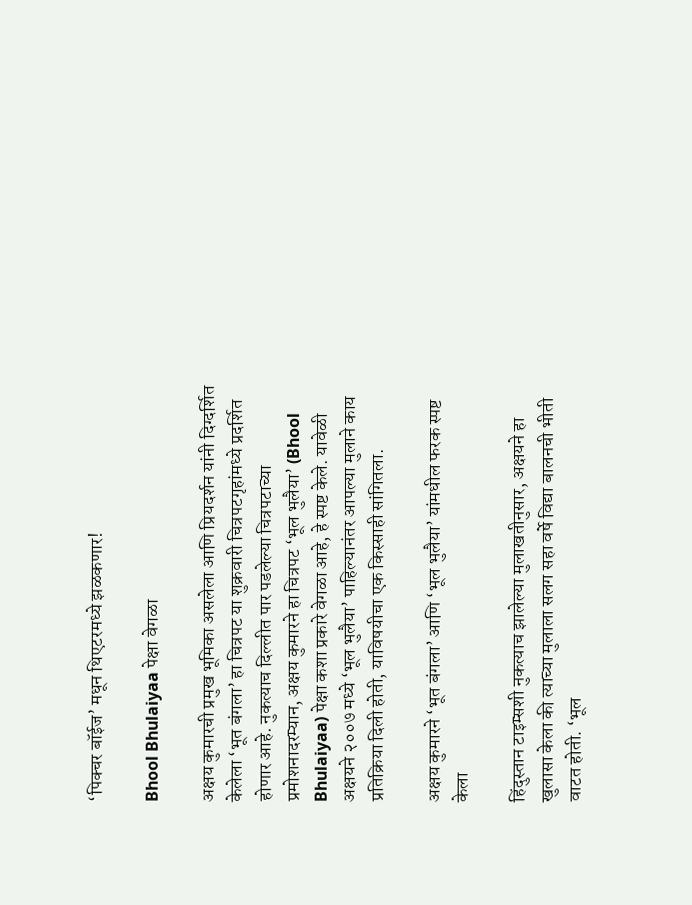‘पिक्चर बॉईज’ मधून थिएटरमध्ये झळकणार!

Bhool Bhulaiyaa पेक्षा वेगळा

अक्षय कुमारची प्रमुख भूमिका असलेला आणि प्रियदर्शन यांनी दिग्दर्शित केलेला ‘भूत बंगला’ हा चित्रपट या शुक्रवारी चित्रपटगृहांमध्ये प्रदर्शित होणार आहे. नुकत्याच दिल्लीत पार पडलेल्या चित्रपटाच्या प्रमोशनादरम्यान, अक्षय कुमारने हा चित्रपट ‘भूल भुलैया’ (Bhool Bhulaiyaa) पेक्षा कशा प्रकारे वेगळा आहे, हे स्पष्ट केले. यावेळी अक्षयने २००७ मध्ये ‘भूल भुलैया’ पाहिल्यानंतर आपल्या मुलाने काय प्रतिक्रिया दिली होती, याविषयीचा एक किस्साही सांगितला.

अक्षय कुमारने ‘भूत बंगला’ आणि ‘भूल भुलैया’ यांमधील फरक स्पष्ट केला

हिंदुस्तान टाइम्सशी नुकत्याच झालेल्या मुलाखतीनुसार, अक्षयने हा खुलासा केला की त्याच्या मुलाला सलग सहा वर्षे विद्या बालनची भीती वाटत होती. ‘भूल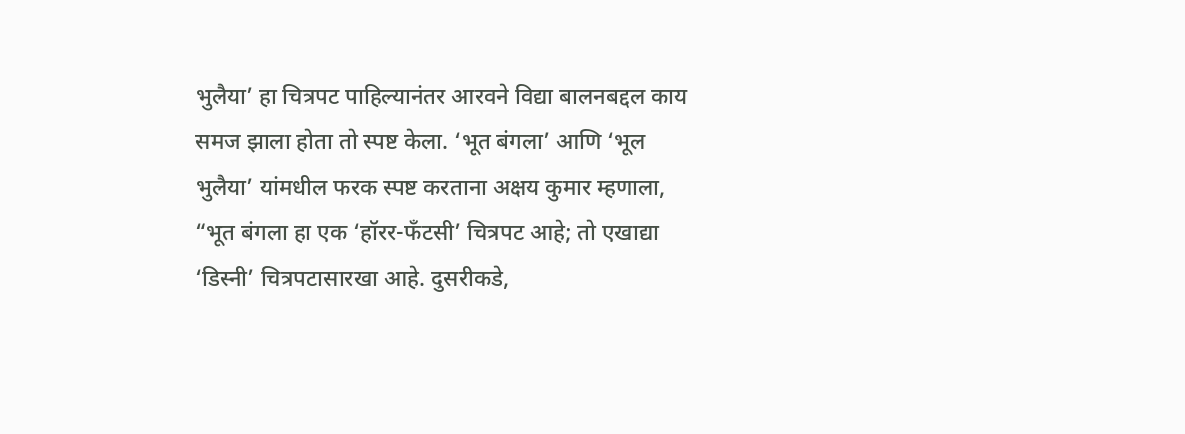भुलैया’ हा चित्रपट पाहिल्यानंतर आरवने विद्या बालनबद्दल काय समज झाला होता तो स्पष्ट केला. ‘भूत बंगला’ आणि ‘भूल भुलैया’ यांमधील फरक स्पष्ट करताना अक्षय कुमार म्हणाला, “भूत बंगला हा एक ‘हॉरर-फँटसी’ चित्रपट आहे; तो एखाद्या ‘डिस्नी’ चित्रपटासारखा आहे. दुसरीकडे,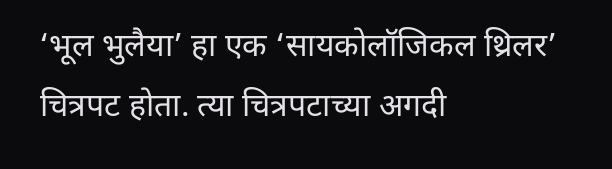‘भूल भुलैया’ हा एक ‘सायकोलॉजिकल थ्रिलर’ चित्रपट होता. त्या चित्रपटाच्या अगदी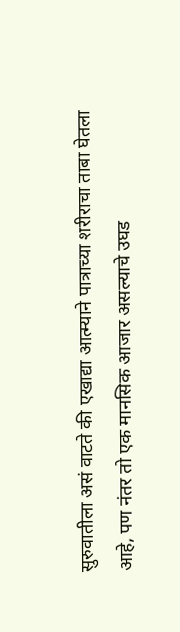सुरुवातीला असं वाटते की एखाद्या आत्म्याने पात्राच्या शरीराचा ताबा घेतला आहे, पण नंतर तो एक मानसिक आजार असल्याचे उघड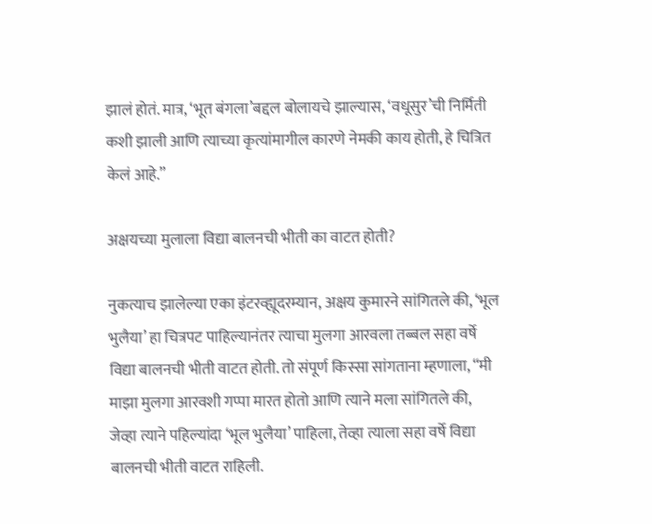झालं होतं. मात्र, ‘भूत बंगला’बद्दल बोलायचे झाल्यास, ‘वधूसुर’ची निर्मिती कशी झाली आणि त्याच्या कृत्यांमागील कारणे नेमकी काय होती, हे चित्रित केलं आहे.”

अक्षयच्या मुलाला विद्या बालनची भीती का वाटत होती?

नुकत्याच झालेल्या एका इंटरव्ह्यूदरम्यान, अक्षय कुमारने सांगितले की, ‘भूल भुलैया’ हा चित्रपट पाहिल्यानंतर त्याचा मुलगा आरवला तब्बल सहा वर्षे विद्या बालनची भीती वाटत होती. तो संपूर्ण किस्सा सांगताना म्हणाला, “मी माझा मुलगा आरवशी गप्पा मारत होतो आणि त्याने मला सांगितले की, जेव्हा त्याने पहिल्यांदा ‘भूल भुलैया’ पाहिला, तेव्हा त्याला सहा वर्षे विद्या बालनची भीती वाटत राहिली.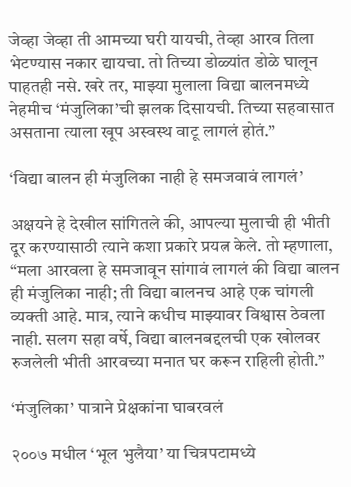जेव्हा जेव्हा ती आमच्या घरी यायची, तेव्हा आरव तिला भेटण्यास नकार द्यायचा. तो तिच्या डोळ्यांत डोळे घालून पाहतही नसे. खरे तर, माझ्या मुलाला विद्या बालनमध्ये नेहमीच ‘मंजुलिका’ची झलक दिसायची. तिच्या सहवासात असताना त्याला खूप अस्वस्थ वाटू लागलं होतं.”

‘विद्या बालन ही मंजुलिका नाही हे समजवावं लागलं’

अक्षयने हे देखील सांगितले की, आपल्या मुलाची ही भीती दूर करण्यासाठी त्याने कशा प्रकारे प्रयत्न केले. तो म्हणाला, “मला आरवला हे समजावून सांगावं लागलं की विद्या बालन ही मंजुलिका नाही; ती विद्या बालनच आहे एक चांगली व्यक्ती आहे. मात्र, त्याने कधीच माझ्यावर विश्वास ठेवला नाही. सलग सहा वर्षे, विद्या बालनबद्दलची एक खोलवर रुजलेली भीती आरवच्या मनात घर करून राहिली होती.”

‘मंजुलिका’ पात्राने प्रेक्षकांना घाबरवलं

२००७ मधील ‘भूल भुलैया’ या चित्रपटामध्ये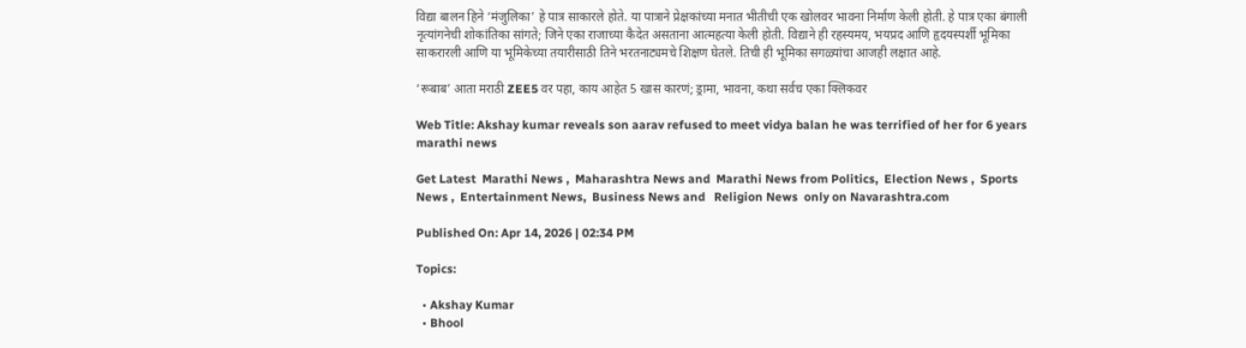विद्या बालन हिने ‘मंजुलिका’ हे पात्र साकारले होते. या पात्राने प्रेक्षकांच्या मनात भीतीची एक खोलवर भावना निर्माण केली होती. हे पात्र एका बंगाली नृत्यांगनेची शोकांतिका सांगते; जिने एका राजाच्या कैदेत असताना आत्महत्या केली होती. विद्याने ही रहस्यमय, भयप्रद आणि हृदयस्पर्शी भूमिका साकरारली आणि या भूमिकेच्या तयारीसाठी तिने भरतनाट्यमचे शिक्षण घेतले. तिची ही भूमिका सगळ्यांचा आजही लक्षात आहे.

‘रूबाब’ आता मराठी ZEE5 वर पहा, काय आहेत 5 खास कारणं; ड्रामा, भावना, कथा सर्वच एका क्लिकवर

Web Title: Akshay kumar reveals son aarav refused to meet vidya balan he was terrified of her for 6 years marathi news

Get Latest  Marathi News ,  Maharashtra News and  Marathi News from Politics,  Election News ,  Sports News ,  Entertainment News,  Business News and   Religion News  only on Navarashtra.com

Published On: Apr 14, 2026 | 02:34 PM

Topics:

  • Akshay Kumar
  • Bhool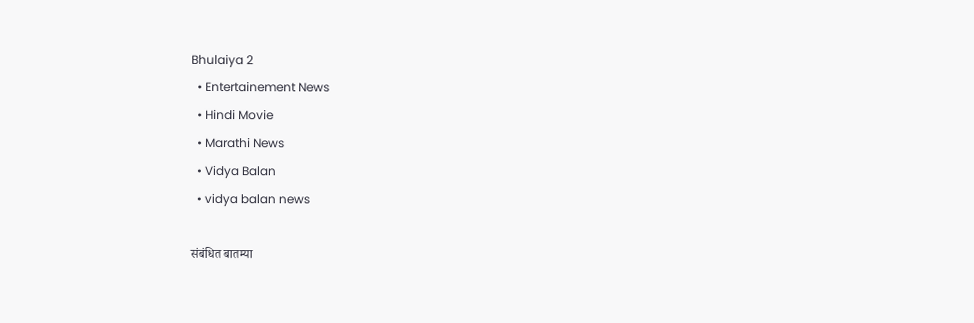Bhulaiya 2
  • Entertainement News
  • Hindi Movie
  • Marathi News
  • Vidya Balan
  • vidya balan news

संबंधित बातम्या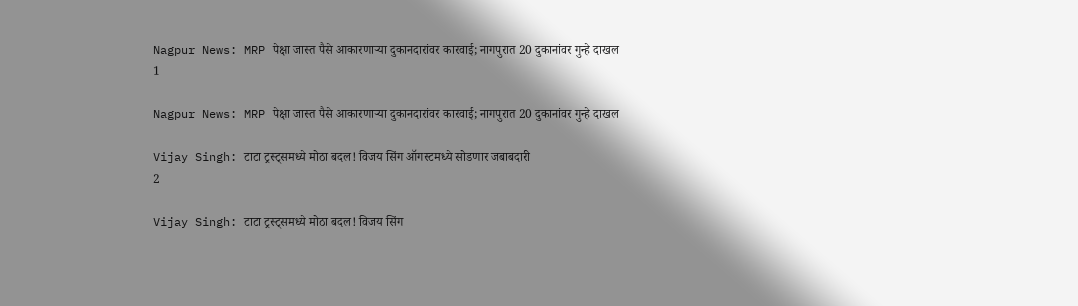Nagpur News: MRP पेक्षा जास्त पैसे आकारणाऱ्या दुकानदारांवर कारवाई; नागपुरात 20 दुकानांवर गुन्हे दाखल
1

Nagpur News: MRP पेक्षा जास्त पैसे आकारणाऱ्या दुकानदारांवर कारवाई; नागपुरात 20 दुकानांवर गुन्हे दाखल

Vijay Singh: टाटा ट्रस्ट्समध्ये मोठा बदल! विजय सिंग ऑगस्टमध्ये सोडणार जबाबदारी
2

Vijay Singh: टाटा ट्रस्ट्समध्ये मोठा बदल! विजय सिंग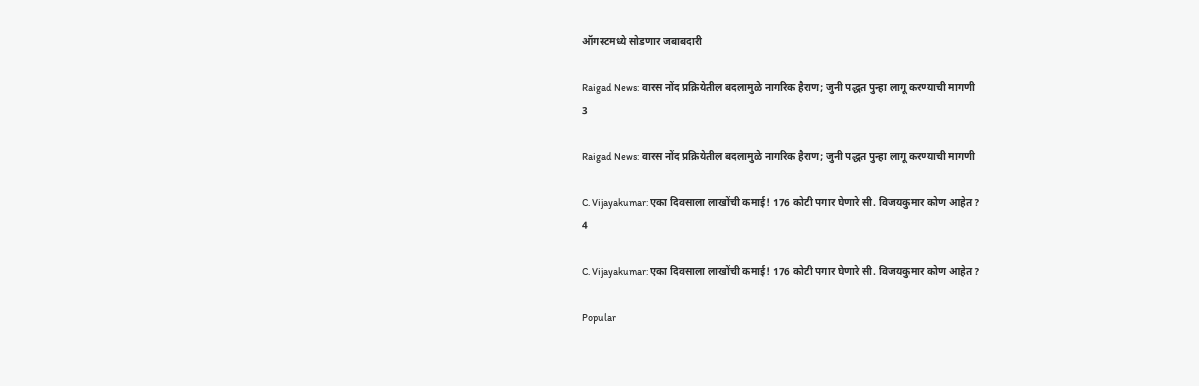ऑगस्टमध्ये सोडणार जबाबदारी

Raigad News: वारस नोंद प्रक्रियेतील बदलामुळे नागरिक हैराण; जुनी पद्धत पुन्हा लागू करण्याची मागणी
3

Raigad News: वारस नोंद प्रक्रियेतील बदलामुळे नागरिक हैराण; जुनी पद्धत पुन्हा लागू करण्याची मागणी

C. Vijayakumar: एका दिवसाला लाखोंची कमाई! 176 कोटी पगार घेणारे सी. विजयकुमार कोण आहेत?
4

C. Vijayakumar: एका दिवसाला लाखोंची कमाई! 176 कोटी पगार घेणारे सी. विजयकुमार कोण आहेत?

Popular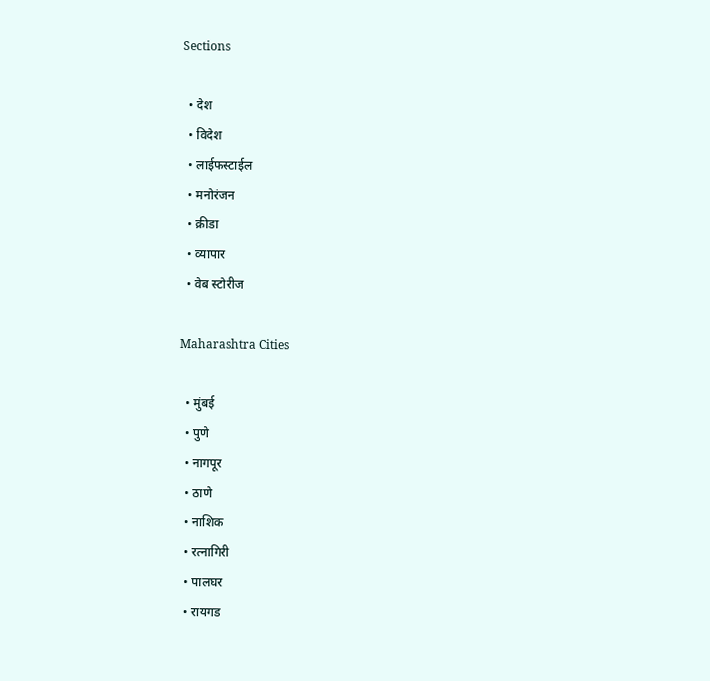Sections

  • देश
  • विदेश
  • लाईफस्टाईल
  • मनोरंजन
  • क्रीडा
  • व्यापार
  • वेब स्टोरीज

Maharashtra Cities

  • मुंबई
  • पुणे
  • नागपूर
  • ठाणे
  • नाशिक
  • रत्नागिरी
  • पालघर
  • रायगड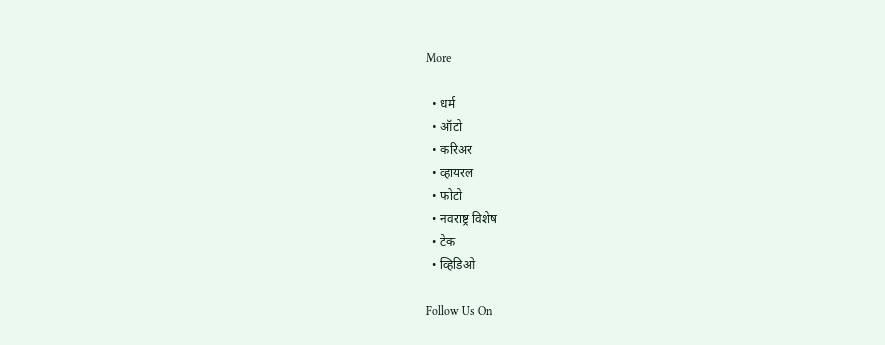More

  • धर्म
  • ऑटो
  • करिअर
  • व्हायरल
  • फोटो
  • नवराष्ट्र विशेष
  • टेक
  • व्हिडिओ

Follow Us On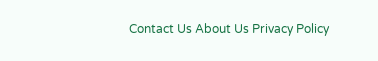Contact Us About Us Privacy Policy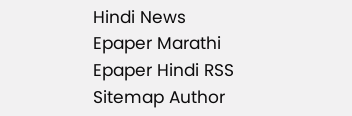Hindi News Epaper Marathi Epaper Hindi RSS Sitemap Author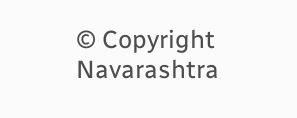© Copyright Navarashtra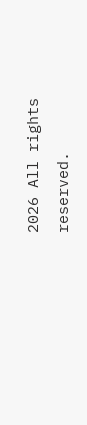2026 All rights reserved.